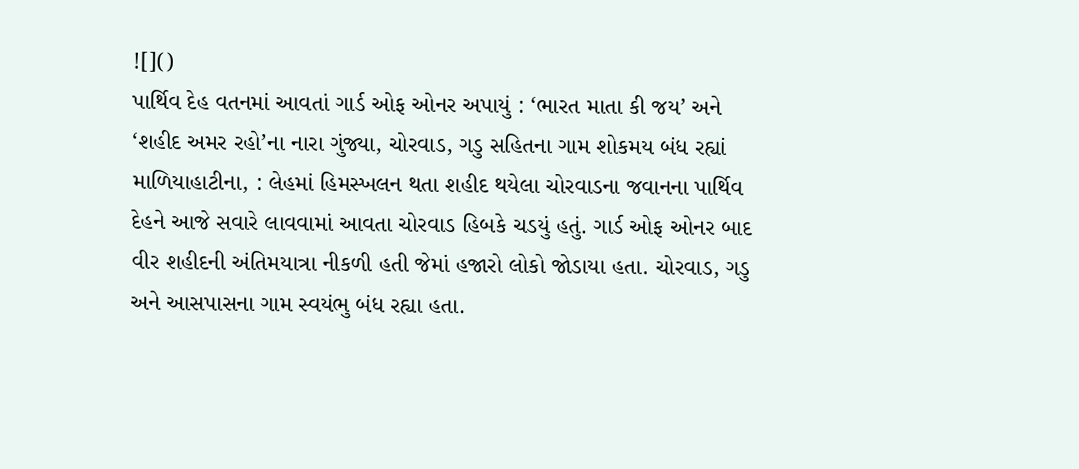![]()
પાર્થિવ દેહ વતનમાં આવતાં ગાર્ડ ઓફ ઓનર અપાયું : ‘ભારત માતા કી જય’ અને ‘શહીદ અમર રહો’ના નારા ગુંજ્યા, ચોરવાડ, ગડુ સહિતના ગામ શોકમય બંધ રહ્યાં
માળિયાહાટીના, : લેહમાં હિમસ્ખલન થતા શહીદ થયેલા ચોરવાડના જવાનના પાર્થિવ દેહને આજે સવારે લાવવામાં આવતા ચોરવાડ હિબકે ચડયું હતું. ગાર્ડ ઓફ ઓનર બાદ વીર શહીદની અંતિમયાત્રા નીકળી હતી જેમાં હજારો લોકો જોડાયા હતા. ચોરવાડ, ગડુ અને આસપાસના ગામ સ્વયંભુ બંધ રહ્યા હતા.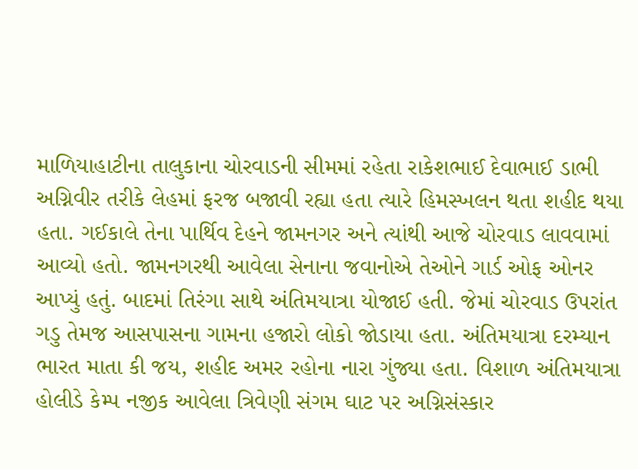માળિયાહાટીના તાલુકાના ચોરવાડની સીમમાં રહેતા રાકેશભાઈ દેવાભાઈ ડાભી અગ્નિવીર તરીકે લેહમાં ફરજ બજાવી રહ્યા હતા ત્યારે હિમસ્ખલન થતા શહીદ થયા હતા. ગઈકાલે તેના પાર્થિવ દેહને જામનગર અને ત્યાંથી આજે ચોરવાડ લાવવામાં આવ્યો હતો. જામનગરથી આવેલા સેનાના જવાનોએ તેઓને ગાર્ડ ઓફ ઓનર આપ્યું હતું. બાદમાં તિરંગા સાથે અંતિમયાત્રા યોજાઈ હતી. જેમાં ચોરવાડ ઉપરાંત ગડુ તેમજ આસપાસના ગામના હજારો લોકો જોડાયા હતા. અંતિમયાત્રા દરમ્યાન ભારત માતા કી જય, શહીદ અમર રહોના નારા ગુંજ્યા હતા. વિશાળ અંતિમયાત્રા હોલીડે કેમ્પ નજીક આવેલા ત્રિવેણી સંગમ ઘાટ પર અગ્નિસંસ્કાર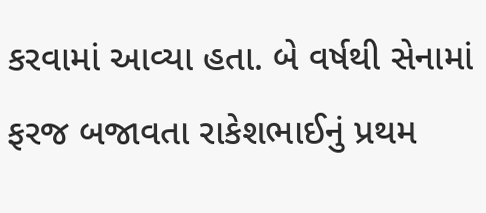કરવામાં આવ્યા હતા. બે વર્ષથી સેનામાં ફરજ બજાવતા રાકેશભાઈનું પ્રથમ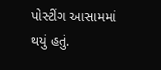પોસ્ટીંગ આસામમાં થયું હતું.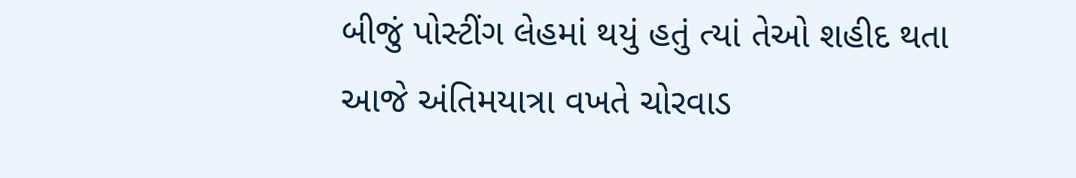બીજું પોસ્ટીંગ લેહમાં થયું હતું ત્યાં તેઓ શહીદ થતા આજે અંતિમયાત્રા વખતે ચોરવાડ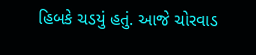હિબકે ચડયું હતું. આજે ચોરવાડ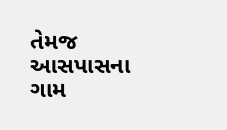તેમજ આસપાસના ગામ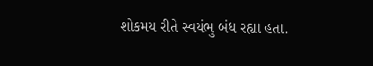શોકમય રીતે સ્વયંભુ બંધ રહ્યા હતા.